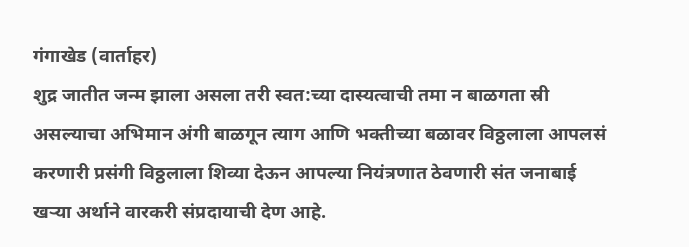गंगाखेड (वार्ताहर)
शुद्र जातीत जन्म झाला असला तरी स्वत:च्या दास्यत्वाची तमा न बाळगता स्री असल्याचा अभिमान अंगी बाळगून त्याग आणि भक्तीच्या बळावर विठ्ठलाला आपलसं करणारी प्रसंगी विठ्ठलाला शिव्या देऊन आपल्या नियंत्रणात ठेवणारी संत जनाबाई खऱ्या अर्थाने वारकरी संप्रदायाची देण आहे.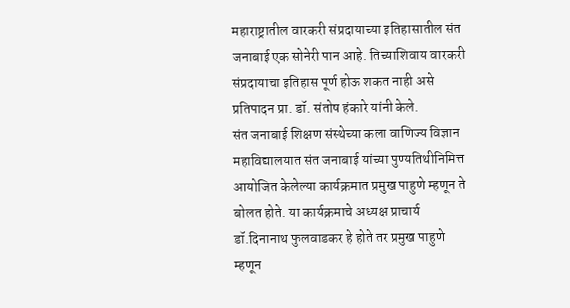महाराष्ट्रातील वारकरी संप्रदायाच्या इतिहासातील संत जनाबाई एक सोनेरी पान आहे. तिच्याशिवाय वारकरी संप्रदायाचा इतिहास पूर्ण होऊ शकत नाही असे प्रतिपादन प्रा. डॉ. संतोष हंकारे यांनी केले.
संत जनाबाई शिक्षण संस्थेच्या कला वाणिज्य विज्ञान महाविद्यालयात संत जनाबाई यांच्या पुण्यतिथीनिमित्त आयोजित केलेल्या कार्यक्रमात प्रमुख पाहुणे म्हणून ते बोलत होते. या कार्यक्रमाचे अध्यक्ष प्राचार्य डॉ.दिनानाथ फुलवाडकर हे होते तर प्रमुख पाहुणे म्हणून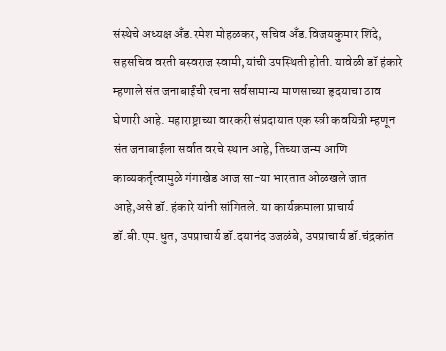संस्थेचे अध्यक्ष अँड.रमेश मोहळकर, सचिव अँड.विजयकुमार शिंदे, सहसचिव वरती बस्वराज स्वामी,यांची उपस्थिती होती. यावेळी डॉ हंकारे म्हणाले संत जनाबाईंची रचना सर्वसामान्य माणसाच्या हृदयाचा ठाव घेणारी आहे. महाराष्ट्राच्या वारकरी संप्रदायात एक स्त्री कवयित्री म्हणून संत जनाबाईला सर्वात वरचे स्थान आहे, तिच्या जन्म आणि काव्यकर्तृत्वामुळे गंगाखेड आज सा-या भारतात ओळखले जात आहे,असे डॉ. हंकारे यांनी सांगितले. या कार्यक्रमाला प्राचार्य डॉ.बी.एम.धुत, उपप्राचार्य डॉ.दयानंद उजळंबे, उपप्राचार्य डॉ.चंद्रकांत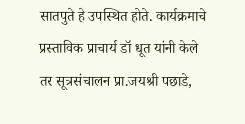सातपुते हे उपस्थित होते. कार्यक्रमाचे प्रस्ताविक प्राचार्य डॉ धूत यांनी केले तर सूत्रसंचालन प्रा.जयश्री पछाडे,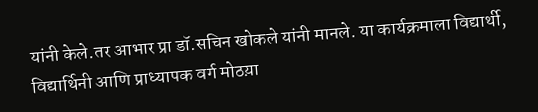यांनी केले.तर आभार प्रा डॉ.सचिन खोकले यांनी मानले. या कार्यक्रमाला विद्यार्थी, विद्यार्थिनी आणि प्राध्यापक वर्ग मोठय़ा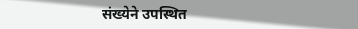संख्येने उपस्थित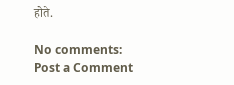होते.

No comments:
Post a Comment